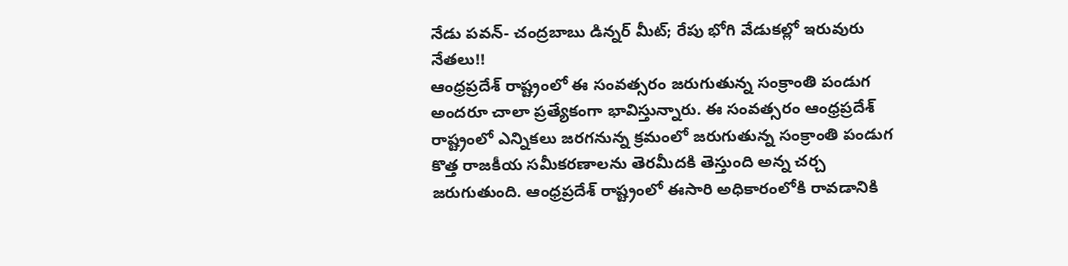నేడు పవన్- చంద్రబాబు డిన్నర్ మీట్; రేపు భోగి వేడుకల్లో ఇరువురు నేతలు!!
ఆంధ్రప్రదేశ్ రాష్ట్రంలో ఈ సంవత్సరం జరుగుతున్న సంక్రాంతి పండుగ అందరూ చాలా ప్రత్యేకంగా భావిస్తున్నారు. ఈ సంవత్సరం ఆంధ్రప్రదేశ్ రాష్ట్రంలో ఎన్నికలు జరగనున్న క్రమంలో జరుగుతున్న సంక్రాంతి పండుగ కొత్త రాజకీయ సమీకరణాలను తెరమీదకి తెస్తుంది అన్న చర్చ జరుగుతుంది. ఆంధ్రప్రదేశ్ రాష్ట్రంలో ఈసారి అధికారంలోకి రావడానికి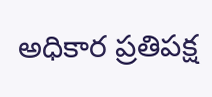అధికార ప్రతిపక్ష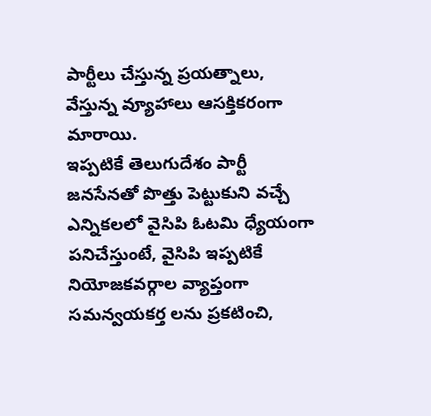పార్టీలు చేస్తున్న ప్రయత్నాలు, వేస్తున్న వ్యూహాలు ఆసక్తికరంగా మారాయి.
ఇప్పటికే తెలుగుదేశం పార్టీ జనసేనతో పొత్తు పెట్టుకుని వచ్చే ఎన్నికలలో వైసిపి ఓటమి ధ్యేయంగా పనిచేస్తుంటే, వైసిపి ఇప్పటికే నియోజకవర్గాల వ్యాప్తంగా సమన్వయకర్త లను ప్రకటించి,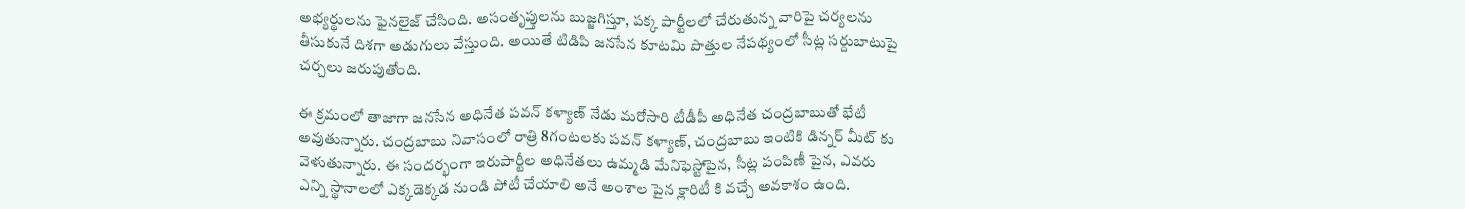అభ్యర్థులను ఫైనలైజ్ చేసింది. అసంతృప్తులను బుజ్జగిస్తూ, పక్క పార్టీలలో చేరుతున్న వారిపై చర్యలను తీసుకునే దిశగా అడుగులు వేస్తుంది. అయితే టిడిపి జనసేన కూటమి పొత్తుల నేపథ్యంలో సీట్ల సర్దుబాటుపై చర్చలు జరుపుతోంది.

ఈ క్రమంలో తాజాగా జనసేన అధినేత పవన్ కళ్యాణ్ నేడు మరోసారి టీడీపీ అధినేత చంద్రబాబుతో భేటీ అవుతున్నారు. చంద్రబాబు నివాసంలో రాత్రి 8గంటలకు పవన్ కళ్యాణ్, చంద్రబాబు ఇంటికి డిన్నర్ మీట్ కు వెళుతున్నారు. ఈ సందర్భంగా ఇరుపార్టీల అధినేతలు ఉమ్మడి మేనిఫెస్టోపైన, సీట్ల పంపిణీ పైన, ఎవరు ఎన్ని స్థానాలలో ఎక్కడెక్కడ నుండి పోటీ చేయాలి అనే అంశాల పైన క్లారిటీ కి వచ్చే అవకాశం ఉంది.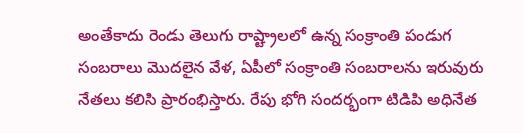అంతేకాదు రెండు తెలుగు రాష్ట్రాలలో ఉన్న సంక్రాంతి పండుగ సంబరాలు మొదలైన వేళ, ఏపీలో సంక్రాంతి సంబరాలను ఇరువురు నేతలు కలిసి ప్రారంభిస్తారు. రేపు భోగి సందర్భంగా టిడిపి అధినేత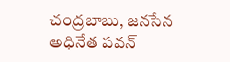చంద్రబాబు, జనసేన అధినేత పవన్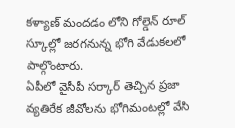కళ్యాణ్ మందడం లోని గోల్డెన్ రూల్ స్కూల్లో జరగనున్న భోగి వేడుకలలో పాల్గొంటారు.
ఏపీలో వైసీపీ సర్కార్ తెచ్చిన ప్రజా వ్యతిరేక జీవోలను భోగిమంటల్లో వేసి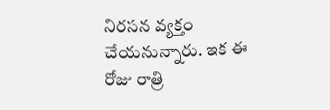నిరసన వ్యక్తం చేయనున్నారు. ఇక ఈ రోజు రాత్రి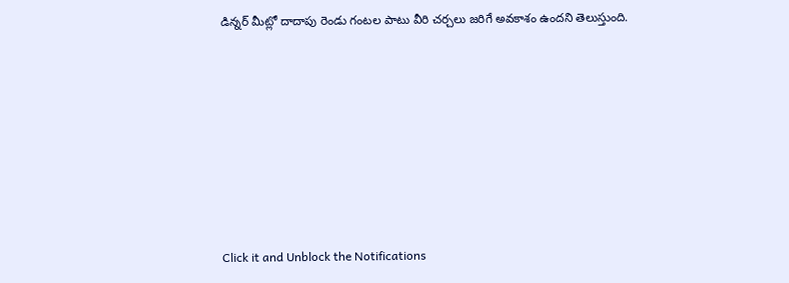డిన్నర్ మీట్లో దాదాపు రెండు గంటల పాటు వీరి చర్చలు జరిగే అవకాశం ఉందని తెలుస్తుంది.












Click it and Unblock the Notifications